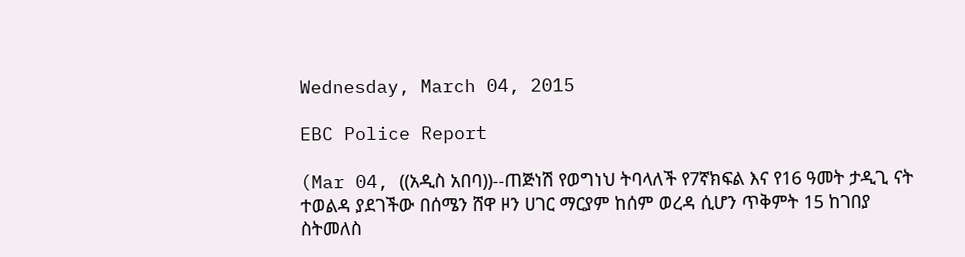Wednesday, March 04, 2015

EBC Police Report

(Mar 04, ((አዲስ አበባ))--ጠጅነሽ የወግነህ ትባላለች የ7ኛክፍል እና የ16 ዓመት ታዲጊ ናት ተወልዳ ያደገችው በሰሜን ሸዋ ዞን ሀገር ማርያም ከሰም ወረዳ ሲሆን ጥቅምት 15 ከገበያ ስትመለስ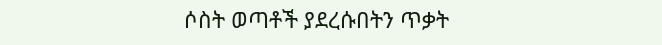ሶስት ወጣቶች ያደረሱበትን ጥቃት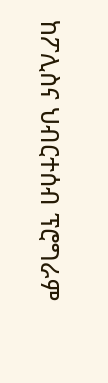ከፖሊስና ህብርተሰብ ፕሮግራም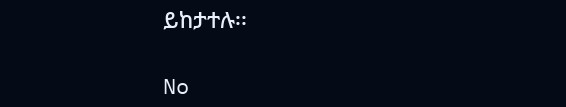ይከታተሉ፡፡

No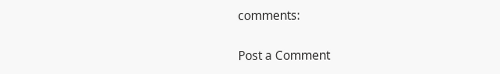comments:

Post a Comment